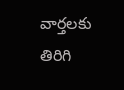వార్తలకు తిరిగి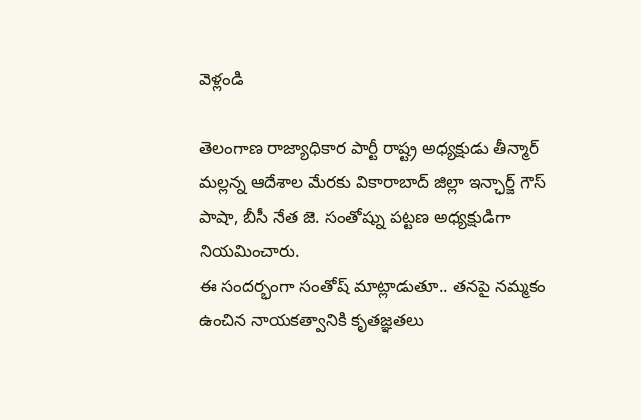వెళ్లండి

తెలంగాణ రాజ్యాధికార పార్టీ రాష్ట్ర అధ్యక్షుడు తీన్మార్ మల్లన్న ఆదేశాల మేరకు వికారాబాద్ జిల్లా ఇన్ఛార్జ్ గౌస్ పాషా, బీసీ నేత జె. సంతోష్ను పట్టణ అధ్యక్షుడిగా నియమించారు.
ఈ సందర్భంగా సంతోష్ మాట్లాడుతూ.. తనపై నమ్మకం ఉంచిన నాయకత్వానికి కృతజ్ఞతలు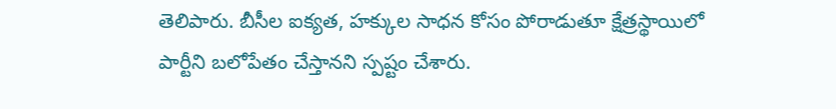తెలిపారు. బీసీల ఐక్యత, హక్కుల సాధన కోసం పోరాడుతూ క్షేత్రస్థాయిలో పార్టీని బలోపేతం చేస్తానని స్పష్టం చేశారు.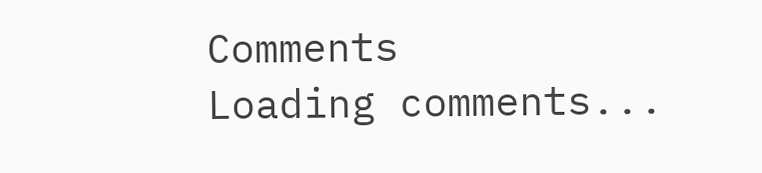Comments
Loading comments...